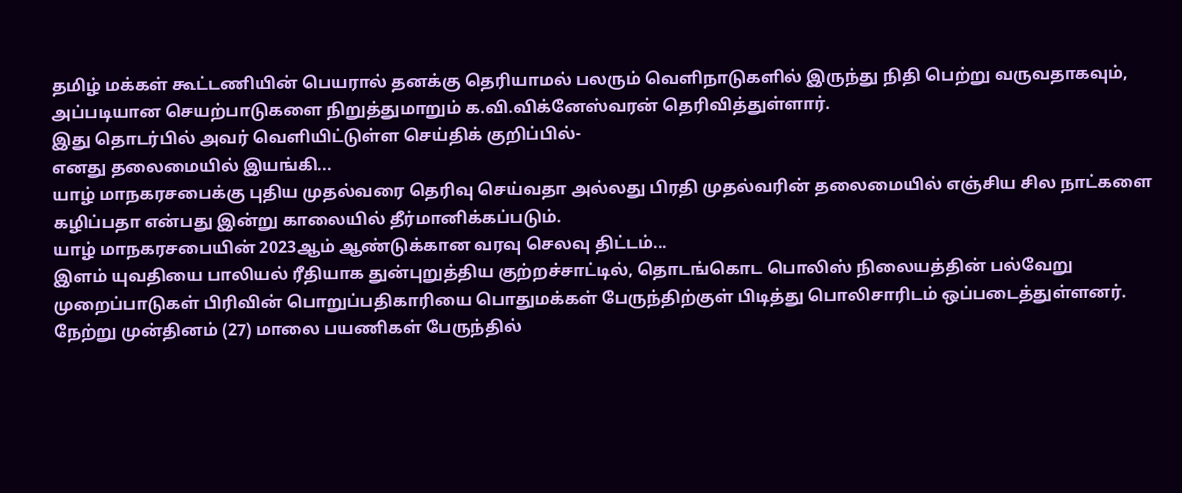தமிழ் மக்கள் கூட்டணியின் பெயரால் தனக்கு தெரியாமல் பலரும் வெளிநாடுகளில் இருந்து நிதி பெற்று வருவதாகவும், அப்படியான செயற்பாடுகளை நிறுத்துமாறும் க.வி.விக்னேஸ்வரன் தெரிவித்துள்ளார்.
இது தொடர்பில் அவர் வெளியிட்டுள்ள செய்திக் குறிப்பில்-
எனது தலைமையில் இயங்கி...
யாழ் மாநகரசபைக்கு புதிய முதல்வரை தெரிவு செய்வதா அல்லது பிரதி முதல்வரின் தலைமையில் எஞ்சிய சில நாட்களை கழிப்பதா என்பது இன்று காலையில் தீர்மானிக்கப்படும்.
யாழ் மாநகரசபையின் 2023ஆம் ஆண்டுக்கான வரவு செலவு திட்டம்...
இளம் யுவதியை பாலியல் ரீதியாக துன்புறுத்திய குற்றச்சாட்டில், தொடங்கொட பொலிஸ் நிலையத்தின் பல்வேறு முறைப்பாடுகள் பிரிவின் பொறுப்பதிகாரியை பொதுமக்கள் பேருந்திற்குள் பிடித்து பொலிசாரிடம் ஒப்படைத்துள்ளனர்.
நேற்று முன்தினம் (27) மாலை பயணிகள் பேருந்தில்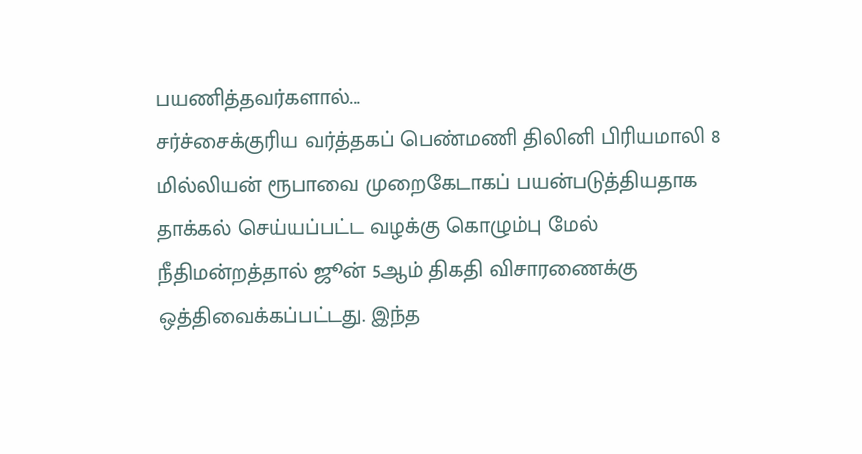பயணித்தவர்களால்...
சர்ச்சைக்குரிய வர்த்தகப் பெண்மணி திலினி பிரியமாலி 8 மில்லியன் ரூபாவை முறைகேடாகப் பயன்படுத்தியதாக தாக்கல் செய்யப்பட்ட வழக்கு கொழும்பு மேல் நீதிமன்றத்தால் ஜூன் 5ஆம் திகதி விசாரணைக்கு ஒத்திவைக்கப்பட்டது. இந்த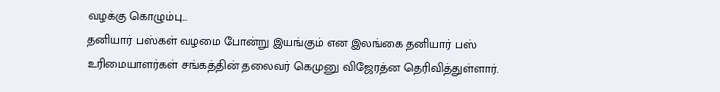வழக்கு கொழும்பு...
தனியார் பஸ்கள் வழமை போன்று இயங்கும் என இலங்கை தனியார் பஸ் உரிமையாளர்கள் சங்கத்தின் தலைவர் கெமுனு விஜேரத்ன தெரிவித்துள்ளார்.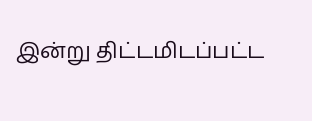இன்று திட்டமிடப்பட்ட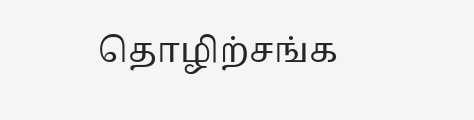தொழிற்சங்க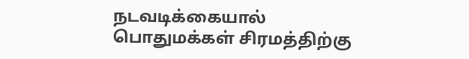நடவடிக்கையால் பொதுமக்கள் சிரமத்திற்கு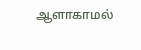ஆளாகாமல்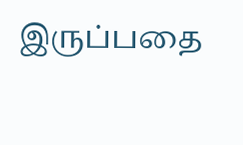இருப்பதை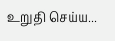உறுதி செய்ய...